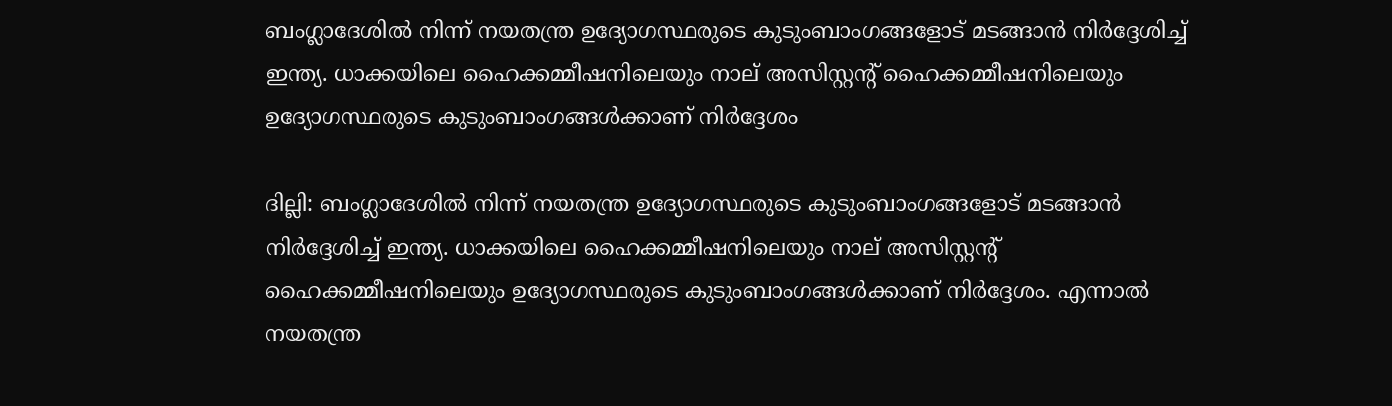ബംഗ്ലാദേശിൽ നിന്ന് നയതന്ത്ര ഉദ്യോഗസ്ഥരുടെ കുടുംബാംഗങ്ങളോട് മടങ്ങാൻ നിർദ്ദേശിച്ച് ഇന്ത്യ. ധാക്കയിലെ ഹൈക്കമ്മീഷനിലെയും നാല് അസിസ്റ്റന്‍റ് ഹൈക്കമ്മീഷനിലെയും ഉദ്യോഗസ്ഥരുടെ കുടുംബാംഗങ്ങൾക്കാണ് നിർദ്ദേശം

ദില്ലി: ബംഗ്ലാദേശിൽ നിന്ന് നയതന്ത്ര ഉദ്യോഗസ്ഥരുടെ കുടുംബാംഗങ്ങളോട് മടങ്ങാൻ നിർദ്ദേശിച്ച് ഇന്ത്യ. ധാക്കയിലെ ഹൈക്കമ്മീഷനിലെയും നാല് അസിസ്റ്റന്‍റ് ഹൈക്കമ്മീഷനിലെയും ഉദ്യോഗസ്ഥരുടെ കുടുംബാംഗങ്ങൾക്കാണ് നിർദ്ദേശം. എന്നാൽ നയതന്ത്ര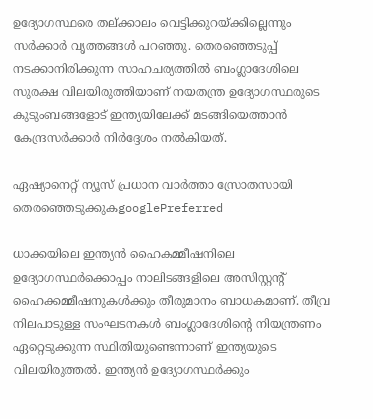ഉദ്യോഗസ്ഥരെ തല്ക്കാലം വെട്ടിക്കുറയ്ക്കില്ലെന്നും സർക്കാർ വൃത്തങ്ങൾ പറഞ്ഞു. തെരഞ്ഞെടുപ്പ് നടക്കാനിരിക്കുന്ന സാഹചര്യത്തിൽ ബംഗ്ലാദേശിലെ സുരക്ഷ വിലയിരുത്തിയാണ് നയതന്ത്ര ഉദ്യോഗസ്ഥരുടെ കുടുംബങ്ങളോട് ഇന്ത്യയിലേക്ക് മടങ്ങിയെത്താൻ കേന്ദ്രസർക്കാർ നിർദ്ദേശം നൽകിയത്.

ഏഷ്യാനെറ്റ് ന്യൂസ് പ്രധാന വാർത്താ സ്രോതസായി തെരഞ്ഞെടുക്കുകgooglePreferred

ധാക്കയിലെ ഇന്ത്യൻ ഹൈകമ്മീഷനിലെ ഉദ്യോഗസ്ഥർക്കൊപ്പം നാലിടങ്ങളിലെ അസിസ്റ്റന്‍റ് ഹൈക്കമ്മീഷനുകൾക്കും തീരുമാനം ബാധകമാണ്. തീവ്ര നിലപാടുള്ള സംഘടനകൾ ബംഗ്ലാദേശിന്‍റെ നിയന്ത്രണം ഏറ്റെടുക്കുന്ന സ്ഥിതിയുണ്ടെന്നാണ് ഇന്ത്യയുടെ വിലയിരുത്തൽ. ഇന്ത്യൻ ഉദ്യോഗസ്ഥർക്കും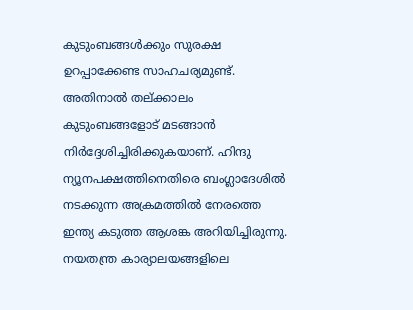കുടുംബങ്ങൾക്കും സുരക്ഷ ഉറപ്പാക്കേണ്ട സാഹചര്യമുണ്ട്. അതിനാൽ തല്ക്കാലം കുടുംബങ്ങളോട് മടങ്ങാൻ നിർദ്ദേശിച്ചിരിക്കുകയാണ്. ഹിന്ദു ന്യൂനപക്ഷത്തിനെതിരെ ബംഗ്ലാദേശിൽ നടക്കുന്ന അക്രമത്തിൽ നേരത്തെ ഇന്ത്യ കടുത്ത ആശങ്ക അറിയിച്ചിരുന്നു. നയതന്ത്ര കാര്യാലയങ്ങളിലെ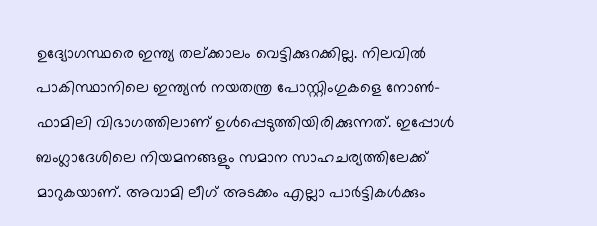ഉദ്യോഗസ്ഥരെ ഇന്ത്യ തല്ക്കാലം വെട്ടിക്കുറക്കില്ല. നിലവിൽ പാകിസ്ഥാനിലെ ഇന്ത്യൻ നയതന്ത്ര പോസ്റ്റിംഗുകളെ നോൺ-ഫാമിലി വിഭാഗത്തിലാണ് ഉൾപ്പെടുത്തിയിരിക്കുന്നത്. ഇപ്പോൾ ബംഗ്ലാദേശിലെ നിയമനങ്ങളും സമാന സാഹചര്യത്തിലേക്ക് മാറുകയാണ്. അവാമി ലീഗ് അടക്കം എല്ലാ പാർട്ടികൾക്കും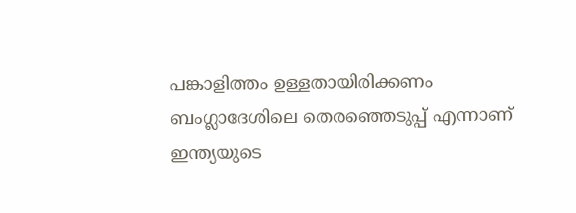പങ്കാളിത്തം ഉള്ളതായിരിക്കണം ബംഗ്ലാദേശിലെ തെരഞ്ഞെടുപ്പ് എന്നാണ് ഇന്ത്യയുടെ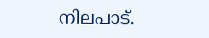നിലപാട്.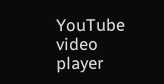YouTube video player